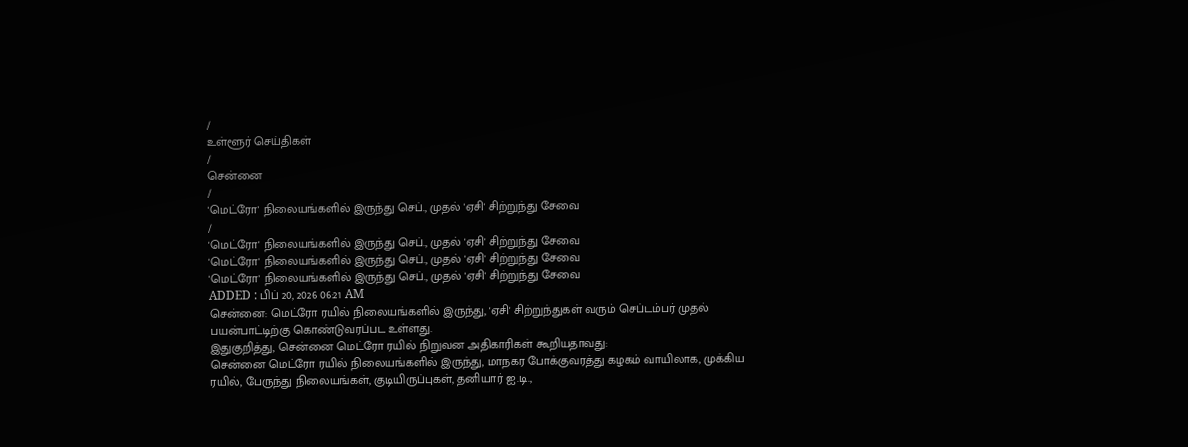/
உள்ளூர் செய்திகள்
/
சென்னை
/
'மெட்ரோ' நிலையங்களில் இருந்து செப்., முதல் 'ஏசி' சிற்றுந்து சேவை
/
'மெட்ரோ' நிலையங்களில் இருந்து செப்., முதல் 'ஏசி' சிற்றுந்து சேவை
'மெட்ரோ' நிலையங்களில் இருந்து செப்., முதல் 'ஏசி' சிற்றுந்து சேவை
'மெட்ரோ' நிலையங்களில் இருந்து செப்., முதல் 'ஏசி' சிற்றுந்து சேவை
ADDED : பிப் 20, 2026 06:21 AM
சென்னை: மெட்ரோ ரயில் நிலையங்களில் இருந்து, 'ஏசி' சிற்றுந்துகள் வரும் செப்டம்பர் முதல் பயன்பாட்டிற்கு கொண்டுவரப்பட உள்ளது.
இதுகுறித்து, சென்னை மெட்ரோ ரயில் நிறுவன அதிகாரிகள் கூறியதாவது:
சென்னை மெட்ரோ ரயில் நிலையங்களில் இருந்து, மாநகர போக்குவரத்து கழகம் வாயிலாக, முக்கிய ரயில், பேருந்து நிலையங்கள், குடியிருப்புகள், தனியார் ஐ.டி.,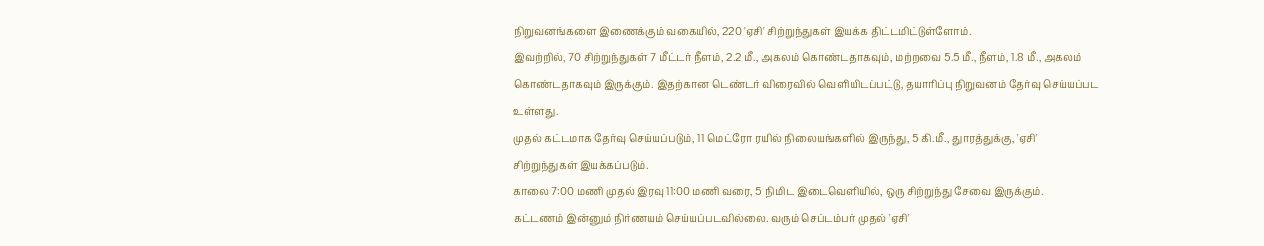நிறுவனங்களை இணைக்கும் வகையில், 220 'ஏசி' சிற்றுந்துகள் இயக்க திட்டமிட்டுள்ளோம்.
இவற்றில், 70 சிற்றுந்துகள் 7 மீட்டர் நீளம், 2.2 மீ., அகலம் கொண்டதாகவும், மற்றவை 5.5 மீ., நீளம், 1.8 மீ., அகலம் கொண்டதாகவும் இருக்கும். இதற்கான டெண்டர் விரைவில் வெளியிடப்பட்டு, தயாரிப்பு நிறுவனம் தேர்வு செய்யப்பட உள்ளது.
முதல் கட்டமாக தேர்வு செய்யப்படும், 11 மெட்ரோ ரயில் நிலையங்களில் இருந்து, 5 கி.மீ., துாரத்துக்கு, 'ஏசி' சிற்றுந்துகள் இயக்கப்படும்.
காலை 7:00 மணி முதல் இரவு 11:00 மணி வரை, 5 நிமிட இடைவெளியில், ஒரு சிற்றுந்து சேவை இருக்கும்.
கட்டணம் இன்னும் நிர்ணயம் செய்யப்படவில்லை. வரும் செப்டம்பர் முதல் 'ஏசி'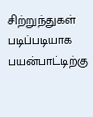சிற்றுந்துகள் படிப்படியாக பயன்பாட்டிற்கு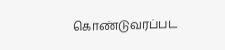கொண்டுவரப்பட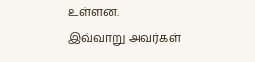உள்ளன.
இவ்வாறு அவர்கள்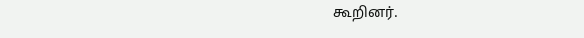கூறினர்.